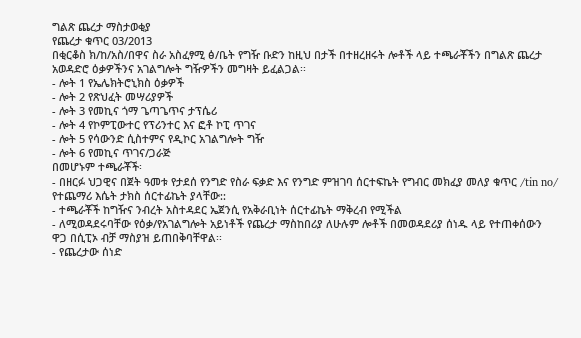ግልጽ ጨረታ ማስታወቂያ
የጨረታ ቁጥር 03/2013
በቂርቆስ ክ/ከ/አስ/በዋና ስራ አስፈፃሚ ፅ/ቤት የግዥ ቡድን ከዚህ በታች በተዘረዘሩት ሎቶች ላይ ተጫራቾችን በግልጽ ጨረታ አወዳድሮ ዕቃዎችንና አገልግሎት ግዥዎችን መግዛት ይፈልጋል፡፡
- ሎት 1 የኤሌክትሮኒክስ ዕቃዎች
- ሎት 2 የጽህፈት መሣሪያዎች
- ሎት 3 የመኪና ጎማ ጌጣጌጥና ታፕሴሪ
- ሎት 4 የኮምፒውተር የፕሪንተር እና ፎቶ ኮፒ ጥገና
- ሎት 5 የሳውንድ ሲስተምና የዲኮር አገልግሎት ግዥ
- ሎት 6 የመኪና ጥገና/ጋራጅ
በመሆኑም ተጫራቾች፡
- በዘርፉ ህጋዊና በጀት ዓመቱ የታደሰ የንግድ የስራ ፍቃድ እና የንግድ ምዝገባ ሰርተፍኬት የግብር መክፈያ መለያ ቁጥር /tin no/ የተጨማሪ እሴት ታክስ ሰርተፊኬት ያላቸው::
- ተጫራቾች ከግዥና ንብረት አስተዳደር ኤጀንሲ የአቅራቢነት ሰርተፊኬት ማቅረብ የሚችል
- ለሚወዳደሩባቸው የዕቃ/የአገልግሎት አይነቶች የጨረታ ማስከበሪያ ለሁሉም ሎቶች በመወዳደሪያ ሰነዱ ላይ የተጠቀሰውን ዋጋ በሲፒኦ ብቻ ማስያዝ ይጠበቅባቸዋል፡፡
- የጨረታው ሰነድ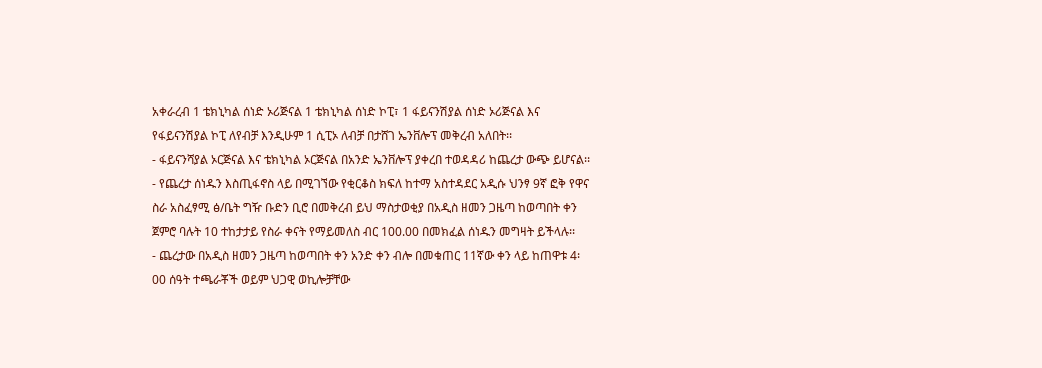አቀራረብ 1 ቴክኒካል ሰነድ ኦሪጅናል 1 ቴክኒካል ሰነድ ኮፒ፣ 1 ፋይናንሽያል ሰነድ ኦሪጅናል እና የፋይናንሽያል ኮፒ ለየብቻ እንዲሁም 1 ሲፒኦ ለብቻ በታሸገ ኤንቨሎፕ መቅረብ አለበት፡፡
- ፋይናንሻያል ኦርጅናል እና ቴክኒካል ኦርጅናል በአንድ ኤንቨሎፕ ያቀረበ ተወዳዳሪ ከጨረታ ውጭ ይሆናል፡፡
- የጨረታ ሰነዱን እስጢፋኖስ ላይ በሚገኘው የቂርቆስ ክፍለ ከተማ አስተዳደር አዲሱ ህንፃ 9ኛ ፎቅ የዋና ስራ አስፈፃሚ ፅ/ቤት ግዥ ቡድን ቢሮ በመቅረብ ይህ ማስታወቂያ በአዲስ ዘመን ጋዜጣ ከወጣበት ቀን ጀምሮ ባሉት 10 ተከታታይ የስራ ቀናት የማይመለስ ብር 100.00 በመክፈል ሰነዱን መግዛት ይችላሉ፡፡
- ጨረታው በአዲስ ዘመን ጋዜጣ ከወጣበት ቀን አንድ ቀን ብሎ በመቁጠር 11ኛው ቀን ላይ ከጠዋቱ 4፡00 ሰዓት ተጫራቾች ወይም ህጋዊ ወኪሎቻቸው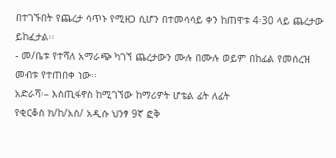በተገኙበት የጨረታ ሳጥኑ የሚዘጋ ሲሆን በተመሳሳይ ቀን ከጠዋቱ 4፡30 ላይ ጨረታው ይከፈታል፡፡
- መ/ቤቱ የተሻለ አማራጭ ካገኘ ጨረታውን ሙሉ በሙሉ ወይም በከፊል የመሰረዝ መብቱ የተጠበቀ ነው፡፡
አድራሻ፡– እስጢፋኖስ ከሚገኘው ከማሪዎት ሆቴል ፊት ለፊት
የቂርቆስ ክ/ከ/አስ/ አዲሱ ህንፃ 9ኛ ፎቅ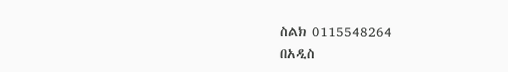ስልክ 0115548264
በአዲስ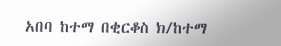አበባ ከተማ በቂርቆስ ክ/ከተማ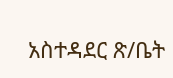አስተዳደር ጽ/ቤት